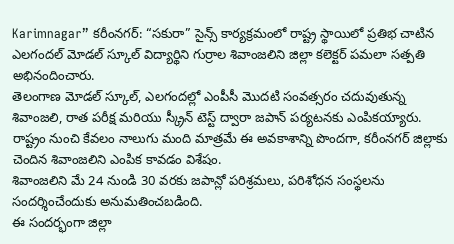Karimnagar” కరీంనగర్: “సకురా” సైన్స్ కార్యక్రమంలో రాష్ట్ర స్థాయిలో ప్రతిభ చాటిన ఎలగందల్ మోడల్ స్కూల్ విద్యార్థిని గుర్రాల శివాంజలిని జిల్లా కలెక్టర్ పమలా సత్పతి అభినందించారు.
తెలంగాణ మోడల్ స్కూల్, ఎలగందల్లో ఎంపీసీ మొదటి సంవత్సరం చదువుతున్న శివాంజలి, రాత పరీక్ష మరియు స్క్రీన్ టెస్ట్ ద్వారా జపాన్ పర్యటనకు ఎంపికయ్యారు. రాష్ట్రం నుంచి కేవలం నాలుగు మంది మాత్రమే ఈ అవకాశాన్ని పొందగా, కరీంనగర్ జిల్లాకు చెందిన శివాంజలిని ఎంపిక కావడం విశేషం.
శివాంజలిని మే 24 నుండి 30 వరకు జపాన్లో పరిశ్రమలు, పరిశోధన సంస్థలను సందర్శించేందుకు అనుమతించబడింది.
ఈ సందర్భంగా జిల్లా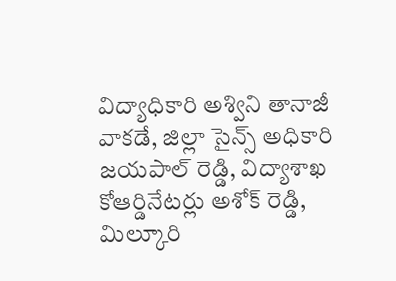విద్యాధికారి అశ్విని తానాజీ వాకడే, జిల్లా సైన్స్ అధికారి జయపాల్ రెడ్డి, విద్యాశాఖ కోఆర్డినేటర్లు అశోక్ రెడ్డి, మిల్కూరి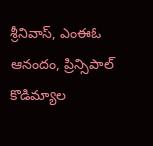శ్రీనివాస్, ఎంఈఓ ఆనందం, ప్రిన్సిపాల్ కొడిమ్యాల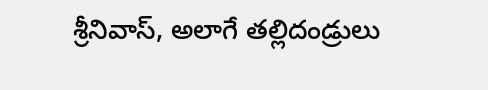శ్రీనివాస్, అలాగే తల్లిదండ్రులు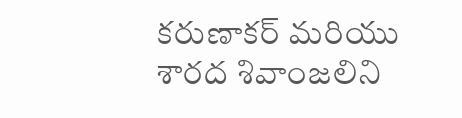కరుణాకర్ మరియు శారద శివాంజలిని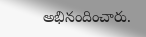అభినందించారు.